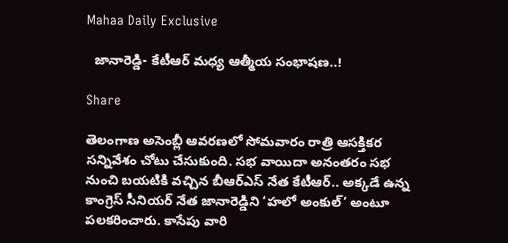Mahaa Daily Exclusive

  జానారెడ్డి- కేటీఆర్ మధ్య ఆత్మీయ సంభాషణ..!

Share

తెలంగాణ అసెంబ్లీ ఆవరణలో సోమవారం రాత్రి ఆసక్తికర సన్నివేశం చోటు చేసుకుంది. సభ వాయిదా అనంతరం సభ నుంచి బయటికి వచ్చిన బీఆర్ఎస్ నేత కేటీఆర్.. అక్కడే ఉన్న కాంగ్రెస్ సీనియర్ నేత జానారెడ్డిని ‘హలో అంకుల్’ అంటూ పలకరించారు. కాసేపు వారి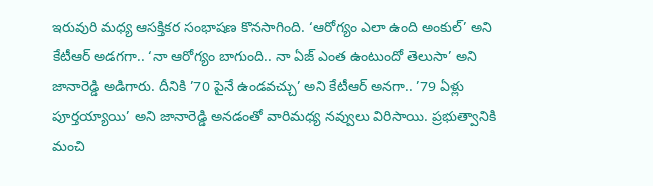ఇరువురి మధ్య ఆసక్తికర సంభాషణ కొనసాగింది. ‘ఆరోగ్యం ఎలా ఉంది అంకుల్’ అని కేటీఆర్ అడగగా.. ‘నా ఆరోగ్యం బాగుంది.. నా ఏజ్ ఎంత ఉంటుందో తెలుసా’ అని జానారెడ్డి అడిగారు. దీనికి ’70 పైనే ఉండవచ్చు’ అని కేటీఆర్ అనగా.. ’79 ఏళ్లు పూర్తయ్యాయి’ అని జానారెడ్డి అనడంతో వారిమధ్య నవ్వులు విరిసాయి. ప్రభుత్వానికి మంచి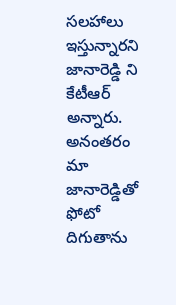సలహాలు ఇస్తున్నారని జానారెడ్డి ని కేటీఆర్ అన్నారు. అనంతరం మా జానారెడ్డితో ఫోటో దిగుతాను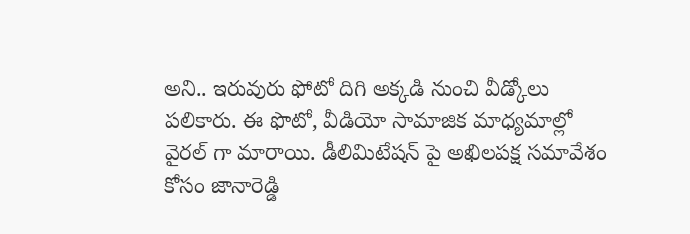అని.. ఇరువురు ఫోటో దిగి అక్కడి నుంచి వీడ్కోలు పలికారు. ఈ ఫొటో, వీడియో సామాజిక మాధ్యమాల్లో వైరల్ గా మారాయి. డీలిమిటేషన్ పై అఖిలపక్ష సమావేశం కోసం జానారెడ్డి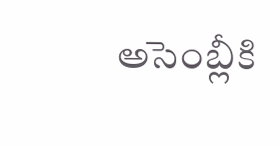అసెంబ్లీకి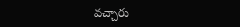వచ్చారు